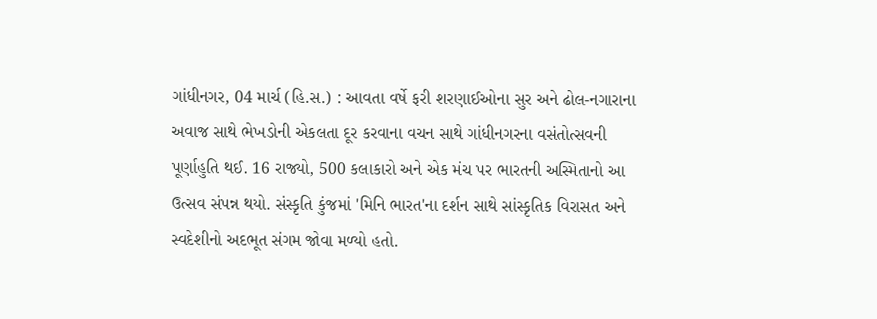ગાંધીનગર, 04 માર્ચ (હિ.સ.) : આવતા વર્ષે ફરી શરણાઈઓના સુર અને ઢોલ-નગારાના અવાજ સાથે ભેખડોની એકલતા દૂર કરવાના વચન સાથે ગાંધીનગરના વસંતોત્સવની પૂર્ણાહુતિ થઈ. 16 રાજ્યો, 500 કલાકારો અને એક મંચ પર ભારતની અસ્મિતાનો આ ઉત્સવ સંપન્ન થયો. સંસ્કૃતિ કુંજમાં 'મિનિ ભારત'ના દર્શન સાથે સાંસ્કૃતિક વિરાસત અને સ્વદેશીનો અદભૂત સંગમ જોવા મળ્યો હતો.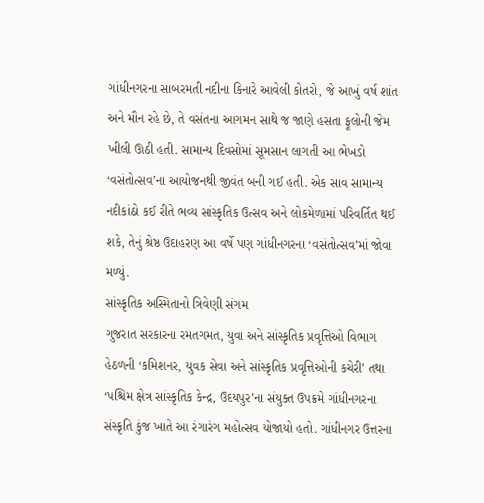ગાંધીનગરના સાબરમતી નદીના કિનારે આવેલી કોતરો, જે આખું વર્ષ શાંત અને મૌન રહે છે, તે વસંતના આગમન સાથે જ જાણે હસતા ફૂલોની જેમ ખીલી ઊઠી હતી. સામાન્ય દિવસોમાં સૂમસાન લાગતી આ ભેખડો ‘વસંતોત્સવ’ના આયોજનથી જીવંત બની ગઈ હતી. એક સાવ સામાન્ય નદીકાંઠો કઈ રીતે ભવ્ય સાંસ્કૃતિક ઉત્સવ અને લોકમેળામાં પરિવર્તિત થઈ શકે, તેનું શ્રેષ્ઠ ઉદાહરણ આ વર્ષે પણ ગાંધીનગરના ‘વસંતોત્સવ’માં જોવા મળ્યું.
સાંસ્કૃતિક અસ્મિતાનો ત્રિવેણી સંગમ
ગુજરાત સરકારના રમતગમત, યુવા અને સાંસ્કૃતિક પ્રવૃત્તિઓ વિભાગ હેઠળની ‘કમિશનર, યુવક સેવા અને સાંસ્કૃતિક પ્રવૃત્તિઓની કચેરી’ તથા ‘પશ્ચિમ ક્ષેત્ર સાંસ્કૃતિક કેન્દ્ર, ઉદયપુર’ના સંયુક્ત ઉપક્રમે ગાંધીનગરના સંસ્કૃતિ કુંજ ખાતે આ રંગારંગ મહોત્સવ યોજાયો હતો. ગાંધીનગર ઉત્તરના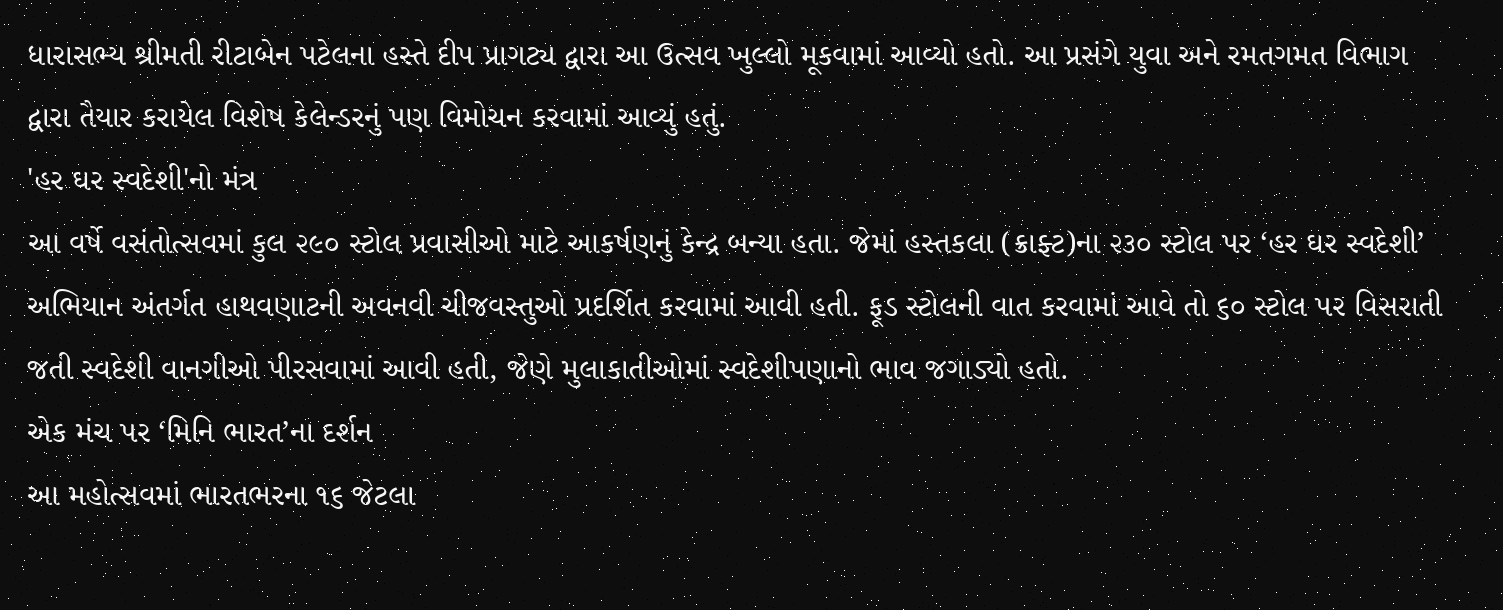ધારાસભ્ય શ્રીમતી રીટાબેન પટેલના હસ્તે દીપ પ્રાગટ્ય દ્વારા આ ઉત્સવ ખુલ્લો મૂકવામાં આવ્યો હતો. આ પ્રસંગે યુવા અને રમતગમત વિભાગ દ્વારા તૈયાર કરાયેલ વિશેષ કેલેન્ડરનું પણ વિમોચન કરવામાં આવ્યું હતું.
'હર ઘર સ્વદેશી'નો મંત્ર
આ વર્ષે વસંતોત્સવમાં કુલ ૨૯૦ સ્ટોલ પ્રવાસીઓ માટે આકર્ષણનું કેન્દ્ર બન્યા હતા. જેમાં હસ્તકલા (ક્રાફ્ટ)ના ૨૩૦ સ્ટોલ પર ‘હર ઘર સ્વદેશી’ અભિયાન અંતર્ગત હાથવણાટની અવનવી ચીજવસ્તુઓ પ્રદર્શિત કરવામાં આવી હતી. ફૂડ સ્ટોલની વાત કરવામાં આવે તો ૬૦ સ્ટોલ પર વિસરાતી જતી સ્વદેશી વાનગીઓ પીરસવામાં આવી હતી, જેણે મુલાકાતીઓમાં સ્વદેશીપણાનો ભાવ જગાડ્યો હતો.
એક મંચ પર ‘મિનિ ભારત’ના દર્શન
આ મહોત્સવમાં ભારતભરના ૧૬ જેટલા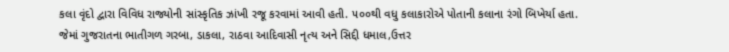કલા વૃંદો દ્વારા વિવિધ રાજ્યોની સાંસ્કૃતિક ઝાંખી રજૂ કરવામાં આવી હતી. ૫૦૦થી વધુ કલાકારોએ પોતાની કલાના રંગો બિખેર્યા હતા.
જેમાં ગુજરાતના ભાતીગળ ગરબા, ડાકલા, રાઠવા આદિવાસી નૃત્ય અને સિદ્દી ધમાલ,ઉત્તર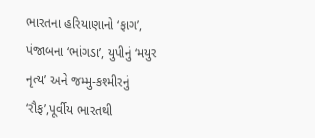ભારતના હરિયાણાનો ‘ફાગ’, પંજાબના ‘ભાંગડા’, યુપીનું ‘મયુર નૃત્ય’ અને જમ્મુ-કશ્મીરનું ‘રૌફ’,પૂર્વીય ભારતથી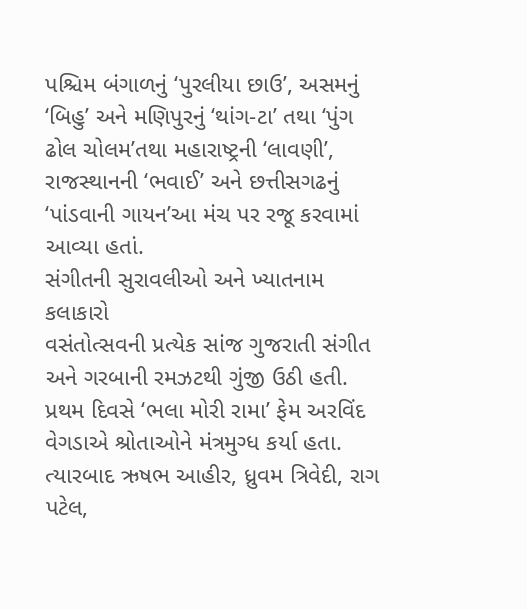પશ્ચિમ બંગાળનું ‘પુરલીયા છાઉ’, અસમનું ‘બિહુ’ અને મણિપુરનું ‘થાંગ-ટા’ તથા ‘પુંગ ઢોલ ચોલમ’તથા મહારાષ્ટ્રની ‘લાવણી’, રાજસ્થાનની ‘ભવાઈ’ અને છત્તીસગઢનું ‘પાંડવાની ગાયન’આ મંચ પર રજૂ કરવામાં આવ્યા હતાં.
સંગીતની સુરાવલીઓ અને ખ્યાતનામ કલાકારો
વસંતોત્સવની પ્રત્યેક સાંજ ગુજરાતી સંગીત અને ગરબાની રમઝટથી ગુંજી ઉઠી હતી. પ્રથમ દિવસે ‘ભલા મોરી રામા’ ફેમ અરવિંદ વેગડાએ શ્રોતાઓને મંત્રમુગ્ધ કર્યા હતા. ત્યારબાદ ઋષભ આહીર, ધ્રુવમ ત્રિવેદી, રાગ પટેલ,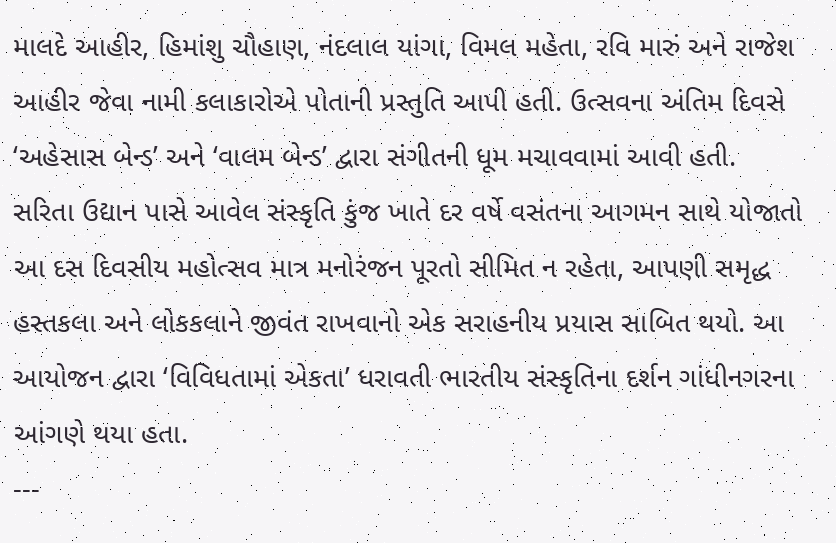માલદે આહીર, હિમાંશુ ચૌહાણ, નંદલાલ યાંગા, વિમલ મહેતા, રવિ મારું અને રાજેશ આહીર જેવા નામી કલાકારોએ પોતાની પ્રસ્તુતિ આપી હતી. ઉત્સવના અંતિમ દિવસે ‘અહેસાસ બેન્ડ’ અને ‘વાલમ બેન્ડ’ દ્વારા સંગીતની ધૂમ મચાવવામાં આવી હતી.
સરિતા ઉદ્યાન પાસે આવેલ સંસ્કૃતિ કુંજ ખાતે દર વર્ષે વસંતના આગમન સાથે યોજાતો આ દસ દિવસીય મહોત્સવ માત્ર મનોરંજન પૂરતો સીમિત ન રહેતા, આપણી સમૃદ્ધ હસ્તકલા અને લોકકલાને જીવંત રાખવાનો એક સરાહનીય પ્રયાસ સાબિત થયો. આ આયોજન દ્વારા ‘વિવિધતામાં એકતા’ ધરાવતી ભારતીય સંસ્કૃતિના દર્શન ગાંધીનગરના આંગણે થયા હતા.
---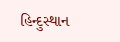હિન્દુસ્થાન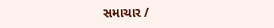સમાચાર /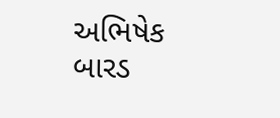અભિષેક બારડ